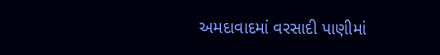અમદાવાદમાં વરસાદી પાણીમાં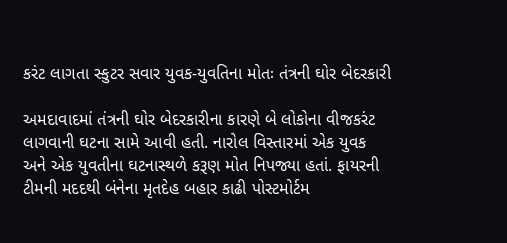કરંટ લાગતા સ્કુટર સવાર યુવક-યુવતિના મોતઃ તંત્રની ઘોર બેદરકારી

અમદાવાદમાં તંત્રની ઘોર બેદરકારીના કારણે બે લોકોના વીજકરંટ લાગવાની ઘટના સામે આવી હતી. નારોલ વિસ્તારમાં એક યુવક અને એક યુવતીના ઘટનાસ્થળે કરૂણ મોત નિપજ્યા હતાં. ફાયરની ટીમની મદદથી બંનેના મૃતદેહ બહાર કાઢી પોસ્ટમોર્ટમ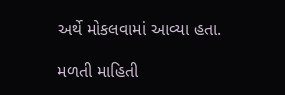અર્થે મોકલવામાં આવ્યા હતા.

મળતી માહિતી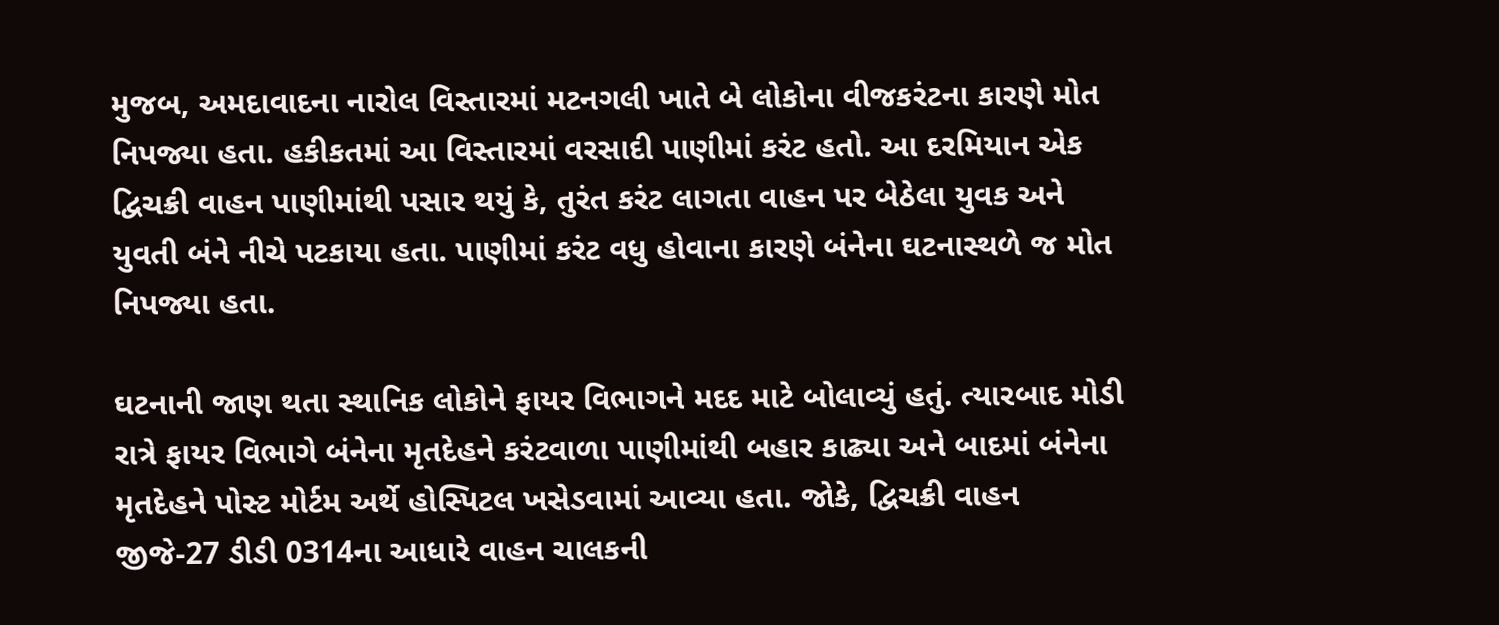મુજબ, અમદાવાદના નારોલ વિસ્તારમાં મટનગલી ખાતે બે લોકોના વીજકરંટના કારણે મોત નિપજ્યા હતા. હકીકતમાં આ વિસ્તારમાં વરસાદી પાણીમાં કરંટ હતો. આ દરમિયાન એક દ્વિચક્રી વાહન પાણીમાંથી પસાર થયું કે, તુરંત કરંટ લાગતા વાહન પર બેઠેલા યુવક અને યુવતી બંને નીચે પટકાયા હતા. પાણીમાં કરંટ વધુ હોવાના કારણે બંનેના ઘટનાસ્થળે જ મોત નિપજ્યા હતા.

ઘટનાની જાણ થતા સ્થાનિક લોકોને ફાયર વિભાગને મદદ માટે બોલાવ્યું હતું. ત્યારબાદ મોડી રાત્રે ફાયર વિભાગે બંનેના મૃતદેહને કરંટવાળા પાણીમાંથી બહાર કાઢ્યા અને બાદમાં બંનેના મૃતદેહને પોસ્ટ મોર્ટમ અર્થે હોસ્પિટલ ખસેડવામાં આવ્યા હતા. જોકે, દ્વિચક્રી વાહન જીજે-27 ડીડી 0314ના આધારે વાહન ચાલકની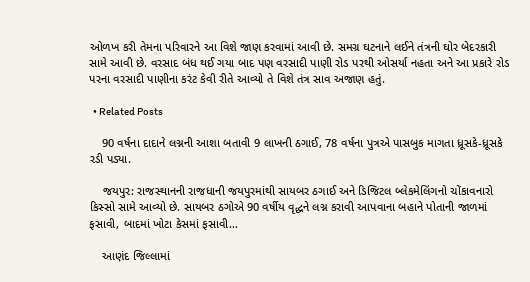ઓળખ કરી તેમના પરિવારને આ વિશે જાણ કરવામાં આવી છે. સમગ્ર ઘટનાને લઈને તંત્રની ઘોર બેદરકારી સામે આવી છે. વરસાદ બંધ થઈ ગયા બાદ પણ વરસાદી પાણી રોડ પરથી ઓસર્યા નહતા અને આ પ્રકારે રોડ પરના વરસાદી પાણીના કરંટ કેવી રીતે આવ્યો તે વિશે તંત્ર સાવ અજાણ હતું.

  • Related Posts

    90 વર્ષના દાદાને લગ્નની આશા બતાવી 9 લાખની ઠગાઈ, 78 વર્ષના પુત્રએ પાસબુક માગતા ધ્રૂસકે-ધ્રૂસકે રડી પડ્યા.

    જયપુર: રાજસ્થાનની રાજધાની જયપુરમાંથી સાયબર ઠગાઈ અને ડિજિટલ બ્લેકમેલિંગનો ચોંકાવનારો કિસ્સો સામે આવ્યો છે. સાયબર ઠગોએ 90 વર્ષીય વૃદ્ધને લગ્ન કરાવી આપવાના બહાને પોતાની જાળમાં ફસાવી, બાદમાં ખોટા કેસમાં ફસાવી…

    આણંદ જિલ્લામાં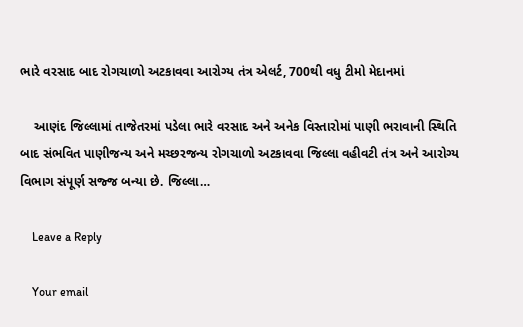ભારે વરસાદ બાદ રોગચાળો અટકાવવા આરોગ્ય તંત્ર એલર્ટ, 700થી વધુ ટીમો મેદાનમાં

    આણંદ જિલ્લામાં તાજેતરમાં પડેલા ભારે વરસાદ અને અનેક વિસ્તારોમાં પાણી ભરાવાની સ્થિતિ બાદ સંભવિત પાણીજન્ય અને મચ્છરજન્ય રોગચાળો અટકાવવા જિલ્લા વહીવટી તંત્ર અને આરોગ્ય વિભાગ સંપૂર્ણ સજ્જ બન્યા છે. જિલ્લા…

    Leave a Reply

    Your email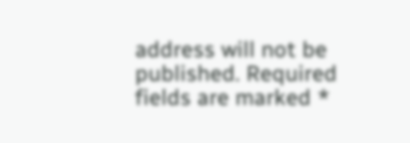address will not be published. Required fields are marked *